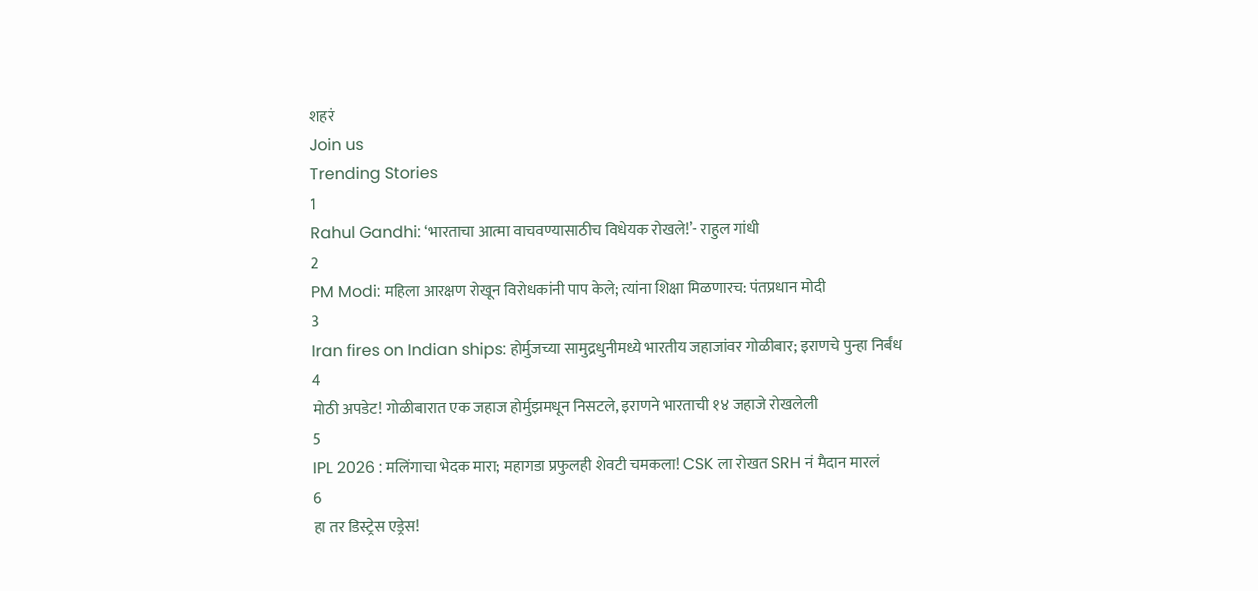शहरं
Join us
Trending Stories
1
Rahul Gandhi: ‘भारताचा आत्मा वाचवण्यासाठीच विधेयक रोखले!’- राहुल गांधी
2
PM Modi: महिला आरक्षण रोखून विरोधकांनी पाप केले; त्यांना शिक्षा मिळणारच: पंतप्रधान मोदी
3
Iran fires on Indian ships: होर्मुजच्या सामुद्रधुनीमध्ये भारतीय जहाजांवर गोळीबार; इराणचे पुन्हा निर्बंध
4
मोठी अपडेट! गोळीबारात एक जहाज होर्मुझमधून निसटले, इराणने भारताची १४ जहाजे रोखलेली
5
IPL 2026 : मलिंगाचा भेदक मारा; महागडा प्रफुलही शेवटी चमकला! CSK ला रोखत SRH नं मैदान मारलं
6
हा तर डिस्ट्रेस एड्रेस!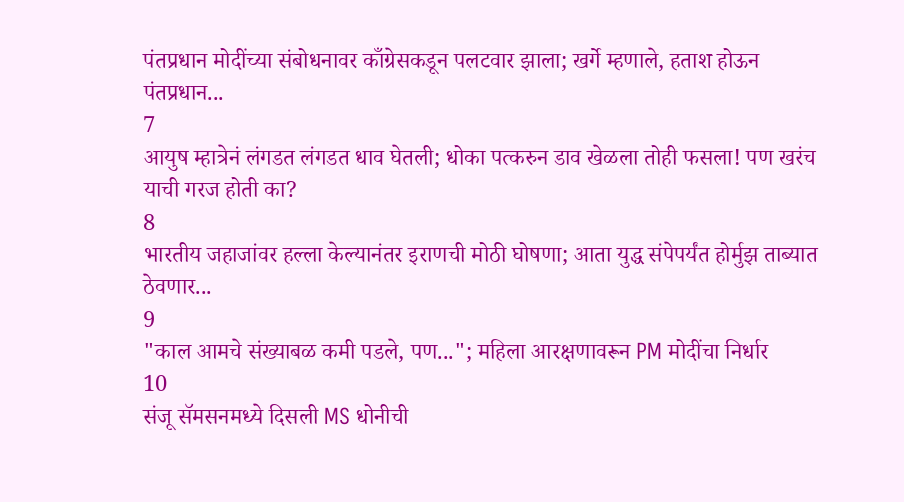पंतप्रधान मोदींच्या संबोधनावर काँग्रेसकडून पलटवार झाला; खर्गे म्हणाले, हताश होऊन पंतप्रधान...
7
आयुष म्हात्रेनं लंगडत लंगडत धाव घेतली; धोका पत्करुन डाव खेळला तोही फसला! पण खरंच याची गरज होती का?
8
भारतीय जहाजांवर हल्ला केल्यानंतर इराणची मोठी घोषणा; आता युद्ध संपेपर्यंत होर्मुझ ताब्यात ठेवणार...
9
"काल आमचे संख्याबळ कमी पडले, पण..."; महिला आरक्षणावरून PM मोदींचा निर्धार
10
संजू सॅमसनमध्ये दिसली MS धोनीची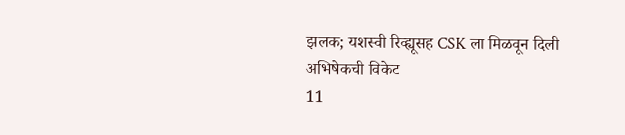झलक; यशस्वी रिव्ह्यूसह CSK ला मिळवून दिली अभिषेकची विकेट
11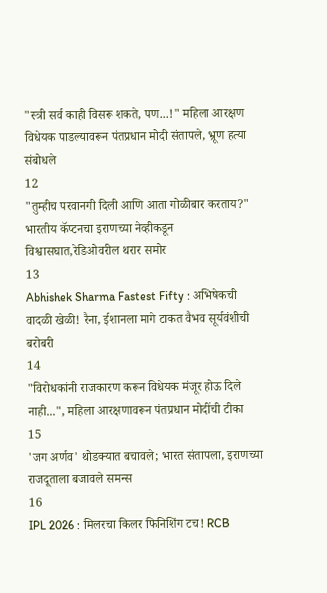"स्त्री सर्व काही विसरू शकते, पण...!" महिला आरक्षण विधेयक पाडल्यावरून पंतप्रधान मोदी संतापले, भ्रूण हत्या संबोधले
12
"तुम्हीच परवानगी दिली आणि आता गोळीबार करताय?" भारतीय कॅप्टनचा इराणच्या नेव्हीकडून विश्वासघात,रेडिओवरील थरार समोर
13
Abhishek Sharma Fastest Fifty : अभिषेकची वादळी खेळी! रैना, ईशानला मागे टाकत वैभव सूर्यवंशीची बरोबरी
14
"विरोधकांनी राजकारण करून विधेयक मंजूर होऊ दिले नाही...", महिला आरक्षणावरून पंतप्रधान मोदींची टीका
15
'जग अर्णव' थोडक्यात बचावले; भारत संतापला, इराणच्या राजदूताला बजावले समन्स
16
IPL 2026 : मिलरचा किलर फिनिशिंग टच! RCB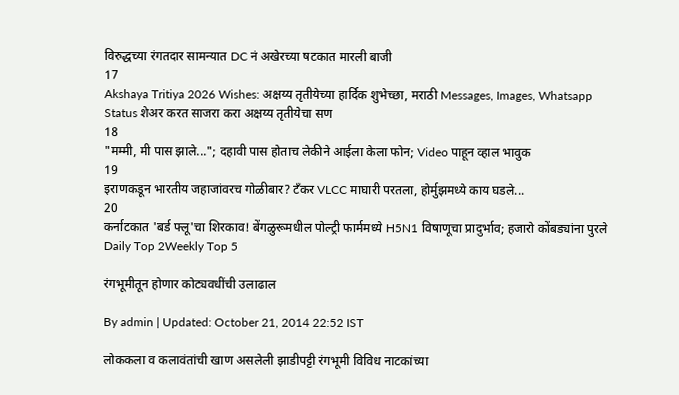विरुद्धच्या रंगतदार सामन्यात DC नं अखेरच्या षटकात मारली बाजी
17
Akshaya Tritiya 2026 Wishes: अक्षय्य तृतीयेच्या हार्दिक शुभेच्छा, मराठी Messages, Images, Whatsapp Status शेअर करत साजरा करा अक्षय्य तृतीयेचा सण
18
"मम्मी, मी पास झाले..."; दहावी पास होताच लेकीने आईला केला फोन; Video पाहून व्हाल भावुक
19
इराणकडून भारतीय जहाजांवरच गोळीबार? टँकर VLCC माघारी परतला, होर्मुझमध्ये काय घडले...
20
कर्नाटकात 'बर्ड फ्लू'चा शिरकाव! बेंगळुरूमधील पोल्ट्री फार्ममध्ये H5N1 विषाणूचा प्रादुर्भाव; हजारो कोंबड्यांना पुरले
Daily Top 2Weekly Top 5

रंगभूमीतून होणार कोट्यवधींची उलाढाल

By admin | Updated: October 21, 2014 22:52 IST

लोककला व कलावंतांची खाण असलेली झाडीपट्टी रंगभूमी विविध नाटकांच्या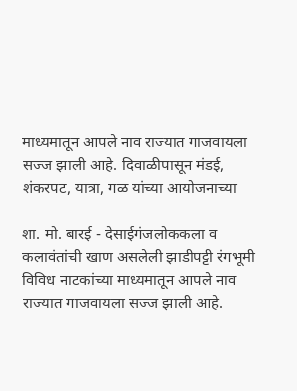माध्यमातून आपले नाव राज्यात गाजवायला सज्ज झाली आहे. दिवाळीपासून मंडई, शंकरपट, यात्रा, गळ यांच्या आयोजनाच्या

शा. मो. बारई - देसाईगंजलोककला व कलावंतांची खाण असलेली झाडीपट्टी रंगभूमी विविध नाटकांच्या माध्यमातून आपले नाव राज्यात गाजवायला सज्ज झाली आहे.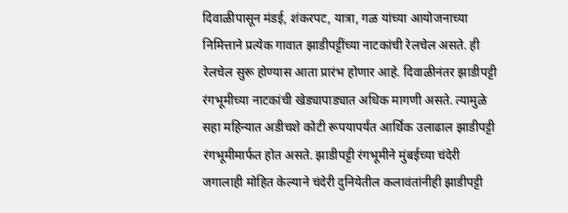दिवाळीपासून मंडई, शंकरपट, यात्रा, गळ यांच्या आयोजनाच्या निमित्ताने प्रत्येक गावात झाडीपट्टींच्या नाटकांची रेलचेल असते. ही रेलचेल सुरू होण्यास आता प्रारंभ होणार आहे. दिवाळीनंतर झाडीपट्टी रंगभूमीच्या नाटकांची खेड्यापाड्यात अधिक मागणी असते. त्यामुळे सहा महिन्यात अडीचशे कोटी रूपयापर्यंत आर्थिक उलाढाल झाडीपट्टी रंगभूमीमार्फत होत असते. झाडीपट्टी रंगभूमीने मुंबईच्या चंदेरी जगालाही मोहित केल्याने चंदेरी दुनियेतील कलावंतांनीही झाडीपट्टी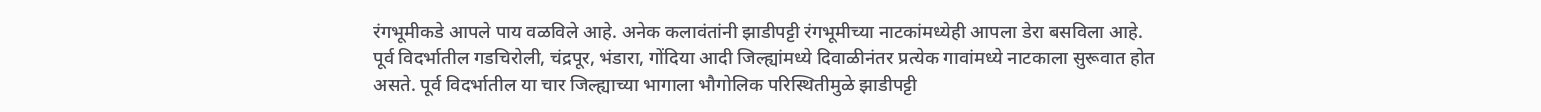रंगभूमीकडे आपले पाय वळविले आहे. अनेक कलावंतांनी झाडीपट्टी रंगभूमीच्या नाटकांमध्येही आपला डेरा बसविला आहे. पूर्व विदर्भातील गडचिरोली, चंद्रपूर, भंडारा, गोंदिया आदी जिल्ह्यांमध्ये दिवाळीनंतर प्रत्येक गावांमध्ये नाटकाला सुरूवात होत असते. पूर्व विदर्भातील या चार जिल्ह्याच्या भागाला भौगोलिक परिस्थितीमुळे झाडीपट्टी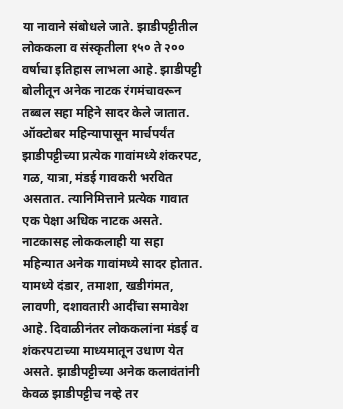या नावाने संबोधले जाते. झाडीपट्टीतील लोककला व संस्कृतीला १५० ते २०० वर्षाचा इतिहास लाभला आहे. झाडीपट्टी बोलीतून अनेक नाटक रंगमंचावरून तब्बल सहा महिने सादर केले जातात. ऑक्टोबर महिन्यापासून मार्चपर्यंत झाडीपट्टीच्या प्रत्येक गावांमध्ये शंकरपट, गळ, यात्रा, मंडई गावकरी भरवित असतात. त्यानिमित्ताने प्रत्येक गावात एक पेक्षा अधिक नाटक असते. नाटकासह लोककलाही या सहा महिन्यात अनेक गावांमध्ये सादर होतात. यामध्ये दंडार, तमाशा, खडीगंमत, लावणी, दशावतारी आदींचा समावेश आहे. दिवाळीनंतर लोककलांना मंडई व शंकरपटाच्या माध्यमातून उधाण येत असते. झाडीपट्टीच्या अनेक कलावंतांनी केवळ झाडीपट्टीच नव्हे तर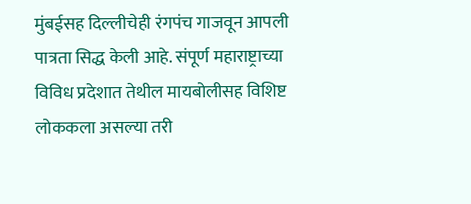मुंबईसह दिल्लीचेही रंगपंच गाजवून आपली पात्रता सिद्ध केली आहे. संपूर्ण महाराष्ट्राच्या विविध प्रदेशात तेथील मायबोलीसह विशिष्ट लोककला असल्या तरी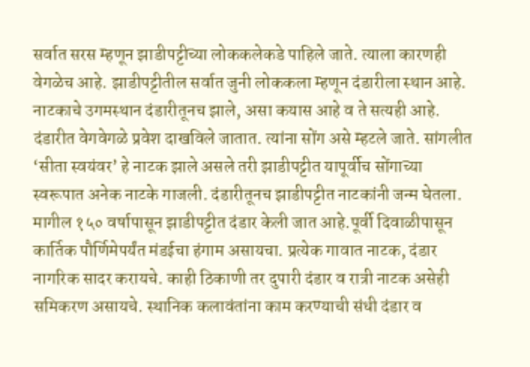सर्वात सरस म्हणून झाडीपट्टीच्या लोककलेकडे पाहिले जाते. त्याला कारणही वेगळेच आहे. झाडीपट्टीतील सर्वात जुनी लोककला म्हणून दंडारीला स्थान आहे. नाटकाचे उगमस्थान दंडारीतूनच झाले, असा कयास आहे व ते सत्यही आहे. दंडारीत वेगवेगळे प्रवेश दाखविले जातात. त्यांना सोंग असे म्हटले जाते. सांगलीत ‘सीता स्वयंवर’ हे नाटक झाले असले तरी झाडीपट्टीत यापूर्वीच सोंगाच्या स्वरूपात अनेक नाटके गाजली. दंडारीतूनच झाडीपट्टीत नाटकांनी जन्म घेतला. मागील १५० वर्षापासून झाडीपट्टीत दंडार केली जात आहे.पूर्वी दिवाळीपासून कार्तिक पौर्णिमेपर्यंत मंडईचा हंगाम असायचा. प्रत्येक गावात नाटक, दंडार नागरिक सादर करायचे. काही ठिकाणी तर दुपारी दंडार व रात्री नाटक असेही समिकरण असायचे. स्थानिक कलावंतांना काम करण्याची संधी दंडार व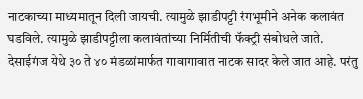नाटकाच्या माध्यमातून दिली जायची. त्यामुळे झाडीपट्टी रंगभूमीने अनेक कलावंत घडविले. त्यामुळे झाडीपट्टीला कलावंतांच्या निर्मितीची फॅक्ट्री संबोधले जाते. देसाईगंज येथे ३० ते ४० मंडळांमार्फत गावागावात नाटक सादर केले जात आहे. परंतु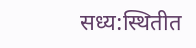सध्य:स्थितीत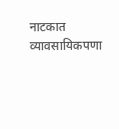नाटकात व्यावसायिकपणा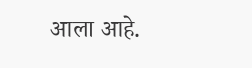आला आहे.